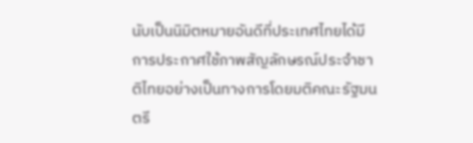นับเป็นนิมิตหมายอันดีที่ประเทศไทยได้มีการประกาศใช้ภาพสัญลักษรณ์ประจำชาติไทยอย่างเป็นทางการโดยมติคณะรัฐมนตรี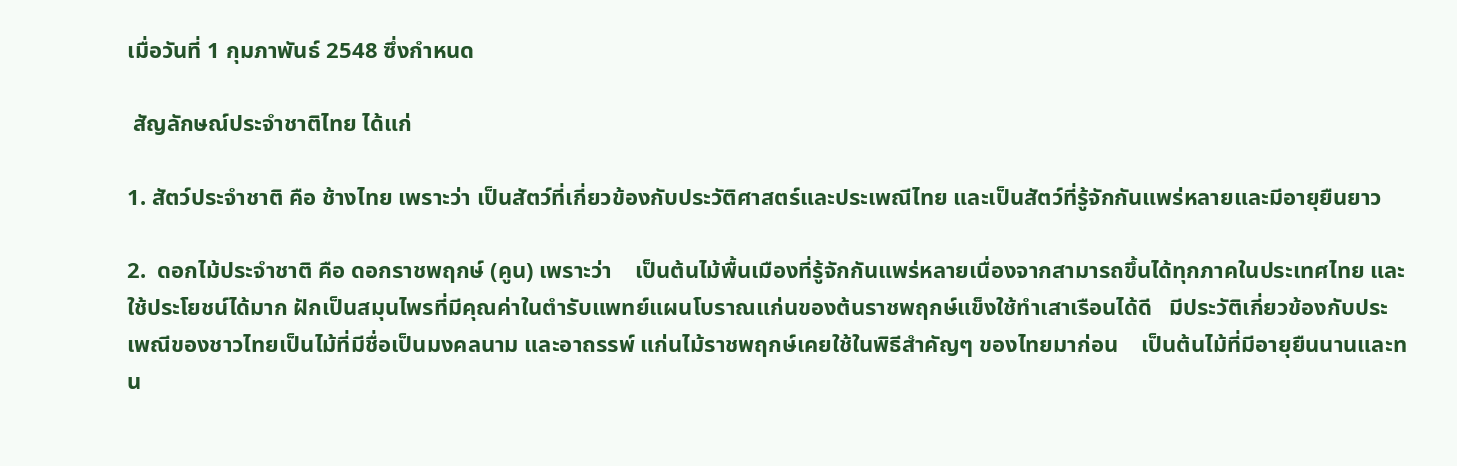เมื่อวันที่ 1 กุมภาพันธ์ 2548 ซึ่งกำหนด

 สัญลักษณ์ประจำชาติไทย ได้แก่

1. สัตว์ประจำชาติ คือ ช้างไทย เพราะว่า เป็นสัตว์ที่เกี่ยวข้องกับประวัติศาสตร์และประเพณีไทย และเป็นสัตว์ที่รู้จักกันแพร่หลายและมีอายุยืนยาว

2.  ดอกไม้ประจำชาติ คือ ดอกราชพฤกษ์ (คูน) เพราะว่า    เป็นต้นไม้พื้นเมืองที่รู้จักกันแพร่หลายเนื่องจากสามารถขึ้นได้ทุกภาคในประเทศไทย และใช้ประโยชน์ได้มาก ฝักเป็นสมุนไพรที่มีคุณค่าในตำรับแพทย์แผนโบราณแก่นของต้นราชพฤกษ์แข็งใช้ทำเสาเรือนได้ดี   มีประวัติเกี่ยวข้องกับประเพณีของชาวไทยเป็นไม้ที่มีชื่อเป็นมงคลนาม และอาถรรพ์ แก่นไม้ราชพฤกษ์เคยใช้ในพิธีสำคัญๆ ของไทยมาก่อน    เป็นต้นไม้ที่มีอายุยืนนานและทน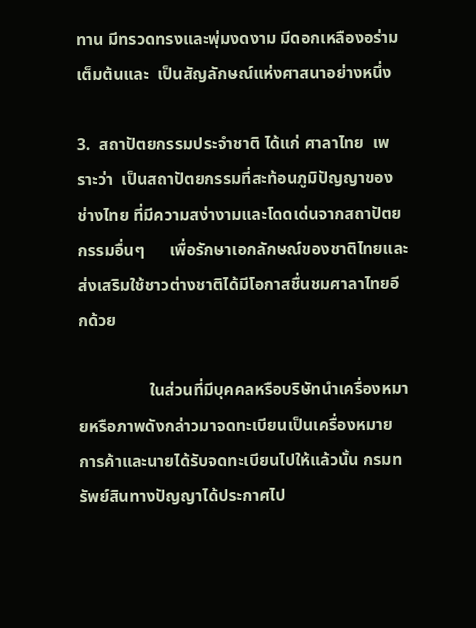ทาน มีทรวดทรงและพุ่มงดงาม มีดอกเหลืองอร่ามเต็มต้นและ  เป็นสัญลักษณ์แห่งศาสนาอย่างหนึ่ง

3.  สถาปัตยกรรมประจำชาติ ได้แก่ ศาลาไทย  เพราะว่า  เป็นสถาปัตยกรรมที่สะท้อนภูมิปัญญาของช่างไทย ที่มีความสง่างามและโดดเด่นจากสถาปัตยกรรมอื่นๆ      เพื่อรักษาเอกลักษณ์ของชาติไทยและส่งเสริมใช้ชาวต่างชาติได้มีโอกาสชื่นชมศาลาไทยอีกด้วย

                 ในส่วนที่มีบุคคลหรือบริษัทนำเครื่องหมายหรือภาพดังกล่าวมาจดทะเบียนเป็นเครื่องหมายการค้าและนายได้รับจดทะเบียนไปให้แล้วนั้น กรมทรัพย์สินทางปัญญาได้ประกาศไป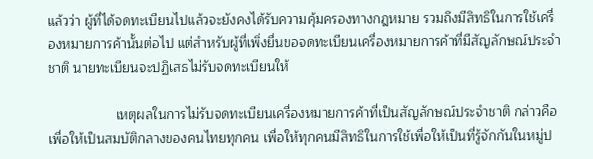แล้วว่า ผู้ที่ได้จดทะเบียนไปแล้วจะยังคงได้รับความคุ้มครองทางกฎหมาย รวมถึงมีสิทธิในการใช้เครื่องหมายการค้านั้นต่อไป แต่สำหรับผู้ที่เพิ่งยื่นขอจดทะเบียนเครื่องหมายการค้าที่มีสัญลักษณ์ประจำชาติ นายทะเบียนจะปฏิเสธไม่รับจดทะเบียนให้

                  เหตุผลในการไม่รับจดทะเบียนเครื่องหมายการค้าที่เป็นสัญลักษณ์ประจำชาติ กล่าวคือ   เพื่อให้เป็นสมบัติกลางของคนไทยทุกคน เพื่อให้ทุกคนมีสิทธิในการใช้เพื่อให้เป็นที่รู้จักกันในหมู่ป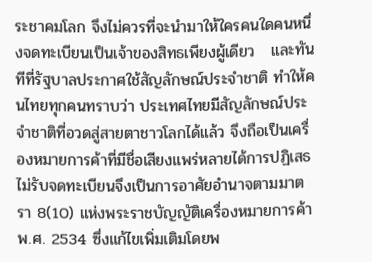ระชาคมโลก จึงไม่ควรที่จะนำมาให้ใครคนใดคนหนึ่งจดทะเบียนเป็นเจ้าของสิทธเพียงผู้เดียว   และทันทีที่รัฐบาลประกาศใช้สัญลักษณ์ประจำชาติ ทำให้คนไทยทุกคนทราบว่า ประเทศไทยมีสัญลักษณ์ประจำชาติที่อวดสู่สายตาชาวโลกได้แล้ว จึงถือเป็นเครื่องหมายการค้าที่มีชื่อเสียงแพร่หลายได้การปฏิเสธไม่รับจดทะเบียนจึงเป็นการอาศัยอำนาจตามมาตรา 8(10) แห่งพระราชบัญญัติเครื่องหมายการค้า พ.ศ. 2534 ซึ่งแก้ไขเพิ่มเติมโดยพ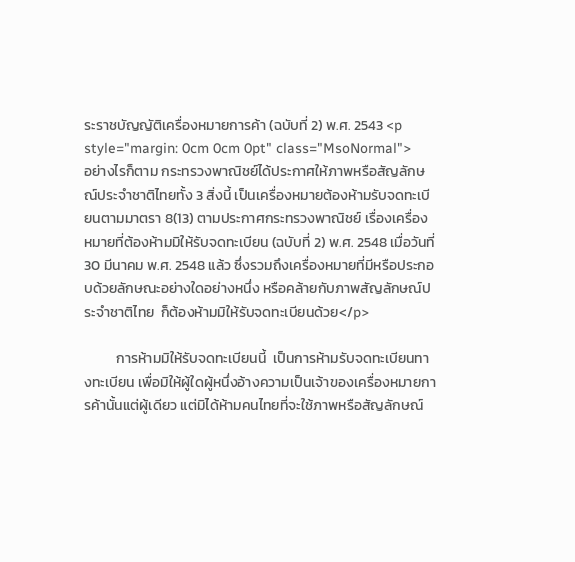ระราชบัญญัติเครื่องหมายการค้า (ฉบับที่ 2) พ.ศ. 2543 <p style="margin: 0cm 0cm 0pt" class="MsoNormal">                   อย่างไรก็ตาม กระทรวงพาณิชย์ได้ประกาศให้ภาพหรือสัญลักษณ์ประจำชาติไทยทั้ง 3 สิ่งนี้ เป็นเครื่องหมายต้องห้ามรับจดทะเบียนตามมาตรา 8(13) ตามประกาศกระทรวงพาณิชย์ เรื่องเครื่องหมายที่ต้องห้ามมิให้รับจดทะเบียน (ฉบับที่ 2) พ.ศ. 2548 เมื่อวันที่ 30 มีนาคม พ.ศ. 2548 แล้ว ซึ่งรวมถึงเครื่องหมายที่มีหรือประกอบด้วยลักษณะอย่างใดอย่างหนึ่ง หรือคล้ายกับภาพสัญลักษณ์ประจำชาติไทย  ก็ต้องห้ามมิให้รับจดทะเบียนด้วย</p>

          การห้ามมิให้รับจดทะเบียนนี้  เป็นการห้ามรับจดทะเบียนทางทะเบียน เพื่อมิให้ผู้ใดผู้หนึ่งอ้างความเป็นเจ้าของเครื่องหมายการค้านั้นแต่ผู้เดียว แต่มิได้ห้ามคนไทยที่จะใช้ภาพหรือสัญลักษณ์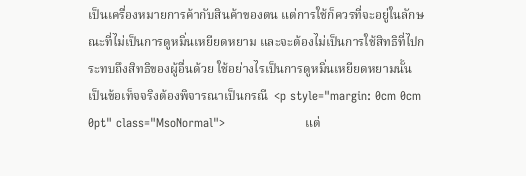เป็นเครื่องหมายการค้ากับสินค้าของตน แต่การใช้ก็ควรที่จะอยู่ในลักษณะที่ไม่เป็นการดูหมิ่นเหยียดหยาม และจะต้องไม่เป็นการใช้สิทธิที่ไปกระทบถึงสิทธิของผู้อื่นด้วย ใช้อย่างไรเป็นการดูหมิ่นเหยียดหยามนั้น เป็นข้อเท็จจริงต้องพิจารณาเป็นกรณี  <p style="margin: 0cm 0cm 0pt" class="MsoNormal">                    แต่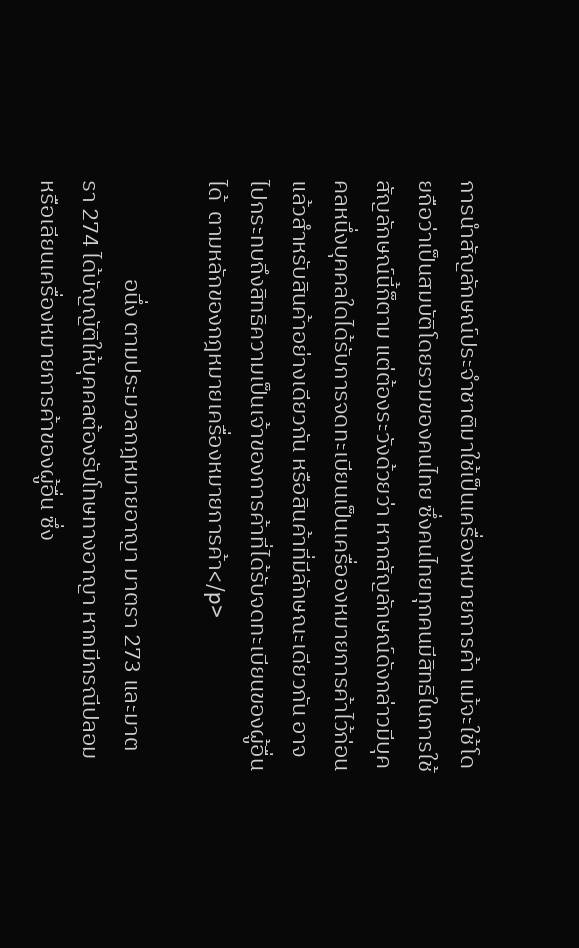การนำสัญลักษณ์ประจำชาติมาใช้เป็นเครื่องหมายการค้า แม้จะใช้โดยถือว่าเป็นสมบัติโดยรวมของคนไทย ซึ่งคนไทยทุกคนมีสิทธิในการใช้สัญลักษณ์นี้ก็ตาม แต่ต้องระวังด้วยว่า หากสัญลักษณ์ดังกล่าวมีบุคคลหนึ่งบุคคลใดได้รับการจดทะเบียนเป็นเครื่อองหมายการค้าไว้ก่อนแล้วสำหรับสินค้าอย่างเดียวกัน หรือสินค้าที่มีลักษณะเดียวกัน อาจไปกระทบถึงสิทธิความเป็นเจ้าของการค้าที่ได้รับจดทะเบียนของผู้อื่นได้  ตามหลักของกฎหมายเครื่องหมายการค้า</p>

                   อนึ่ง ตามประมวลกฎหมายอาญา มาตรา 273 และมาตรา 274 ได้บัญญัติให้บุคคลต้องรับโทษทางอาญา หากมีกรณีปลอมหรือเลียนเครื่องหมายการค้าของผู้อื่น ซึ่ง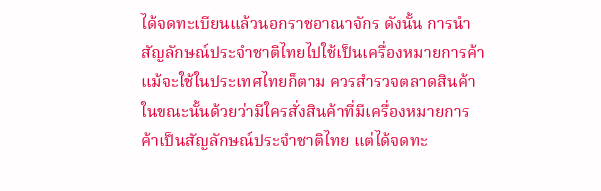ได้จดทะเบียนแล้วนอกราชอาณาจักร ดังนั้น การนำสัญลักษณ์ประจำชาติไทยไปใช้เป็นเครื่องหมายการค้า แม้จะใช้ในประเทศไทยก็ตาม ควรสำรวจตลาดสินค้าในขณะนั้นด้วยว่ามีใครสั่งสินค้าที่มีเครื่องหมายการค้าเป็นสัญลักษณ์ประจำชาติไทย แต่ได้จดทะ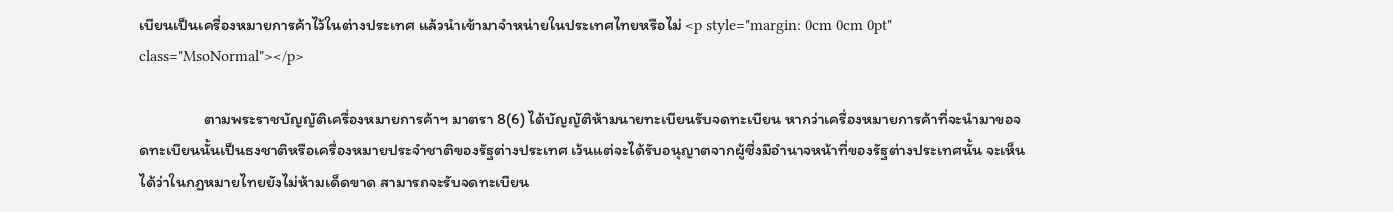เบียนเป็นเครื่องหมายการค้าไว้ในต่างประเทศ แล้วนำเข้ามาจำหน่ายในประเทศไทยหรือไม่ <p style="margin: 0cm 0cm 0pt" class="MsoNormal"></p>

                  ตามพระราชบัญญัติเครื่องหมายการค้าฯ มาตรา 8(6) ได้บัญญัติห้ามนายทะเบียนรับจดทะเบียน หากว่าเครื่องหมายการค้าที่จะนำมาขอจดทะเบียนนั้นเป็นธงชาติหรือเครื่องหมายประจำชาติของรัฐต่างประเทศ เว้นแต่จะได้รับอนุญาตจากผู้ซี่งมีอำนาจหน้าที่ของรัฐต่างประเทศนั้น จะเห็นได้ว่าในกฎหมายไทยยังไม่ห้ามเด็ดขาด สามารถจะรับจดทะเบียน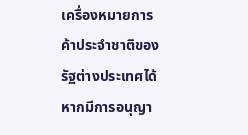เครื่องหมายการค้าประจำชาติของรัฐต่างประเทศได้  หากมีการอนุญา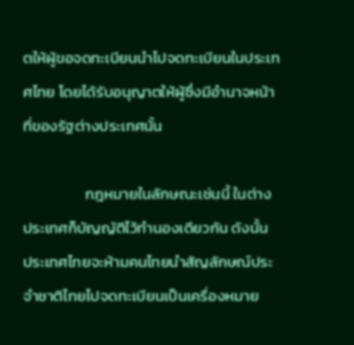ตให้ผู้ขอจดทะเบียนนำไปจดทะเบียนในประเทศไทย โดยได้รับอนุญาตให้ผู้ซึ่งมีอำนาจหน้าที่ของรัฐต่างประเทศนั้น

                  กฎหมายในลักษณะเช่นนี้ ในต่างประเทศก็บัญญัติไว้ทำนองเดียวกัน ดังนั้น ประเทศไทยจะห้ามคนไทยนำสัญลักษณ์ประจำชาติไทยไปจดทะเบียนเป็นเครื่องหมาย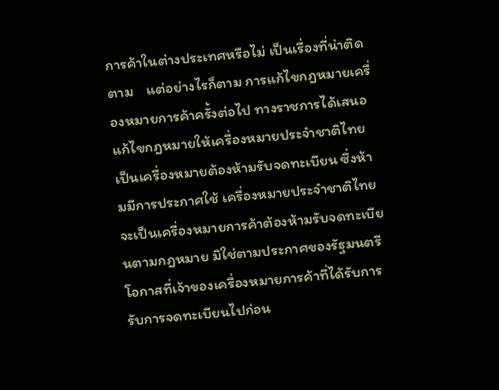การค้าในต่างประเทศหรือไม่ เป็นเรื่องที่น่าติดตาม    แต่อย่างไรก็ตาม การแก้ไขกฎหมายเครื่องหมายการค้าครั้งต่อไป ทางราชการได้เสนอแก้ไขกฎหมายให้เครื่องหมายประจำชาติไทยเป็นเครื่องหมายต้องห้ามรับจดทะเบียน ซึ่งห้ามมีการประกาศใช้ เครื่องหมายประจำชาติไทยจะเป็นเครื่องหมายการค้าต้องห้ามรับจดทะเบียนตามกฎหมาย มิใช่ตามประกาศของรัฐมนตรี โอกาสที่เจ้าของเครื่องหมายการค้าที่ได้รับการรับการจดทะเบียนไปก่อน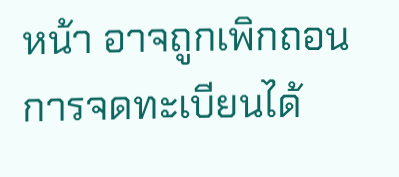หน้า อาจถูกเพิกถอนการจดทะเบียนได้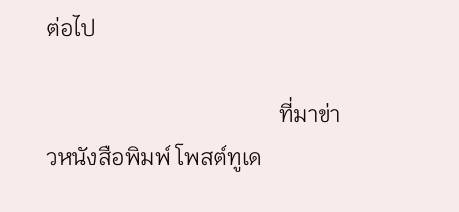ต่อไป

                                         ที่มาข่าวหนังสือพิมพ์ โพสต์ทูเด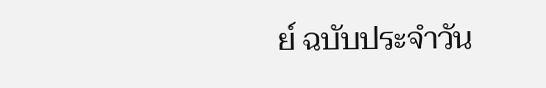ย์ ฉบับประจำวัน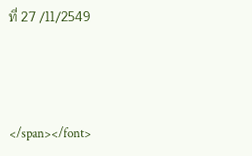ที่ 27 /11/2549



</span></font>